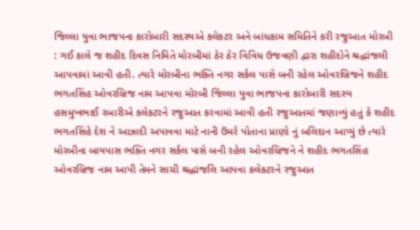જિલ્લા યુવા ભાજપના કારોબારી સદસ્યએ કલેકટર અને બાંધકામ સમિતિને કરી રજુઆત મોરબી : ગઈ કાલે જ શહીદ દિવસ નિમિતે મોરબીમાં ઠેર ઠેર વિવિધ ઉજવણી દ્વારા શહીદોને શ્રદ્ધાંજલી આપવામાં આવી હતી. ત્યારે મોરબીના ભક્તિ નગર સર્કલ પાસે બની રહેલ ઓવરબ્રિજને શહીદ ભગતસિંહ ઓવરબ્રિજ નામ આપવા મોરબી જિલ્લા યુવા ભાજપના કારોબારી સદસ્ય હસમુખભાઈ રબારીએ કલેકટરને રજુઆત કરવામાં આવી હતી રજુઆતમાં જણાવ્યું હતું કે શહીદ ભગતસિંહે દેશ ને આઝાદી અપાવવા માટે નાની ઉંમરે પોતાના પ્રાણો નું બલિદાન આપ્યું છે ત્યારે મોરબીના બાયપાસ ભક્તિ નગર સર્કલ પાસે બની રહેલ ઓવરબ્રિજને ને શહીદ ભગતસિંહ ઓવરબ્રિજ નામ આપી તેમને સાચી શ્રદ્ધાંજલિ આપવા કલેકટરને રજુઆત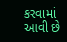કરવામાં આવી છે